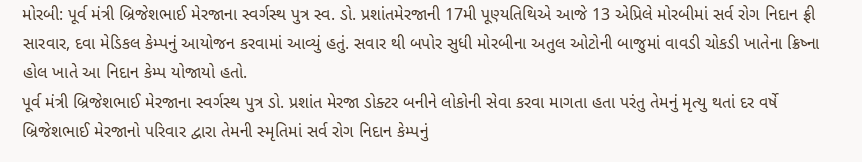મોરબી: પૂર્વ મંત્રી બ્રિજેશભાઈ મેરજાના સ્વર્ગસ્થ પુત્ર સ્વ. ડો. પ્રશાંતમેરજાની 17મી પૂણ્યતિથિએ આજે 13 એપ્રિલે મોરબીમાં સર્વ રોગ નિદાન ફ્રી સારવાર, દવા મેડિકલ કેમ્પનું આયોજન કરવામાં આવ્યું હતું. સવાર થી બપોર સુધી મોરબીના અતુલ ઓટોની બાજુમાં વાવડી ચોકડી ખાતેના ક્રિષ્ના હોલ ખાતે આ નિદાન કેમ્પ યોજાયો હતો.
પૂર્વ મંત્રી બ્રિજેશભાઈ મેરજાના સ્વર્ગસ્થ પુત્ર ડો. પ્રશાંત મેરજા ડોક્ટર બનીને લોકોની સેવા કરવા માગતા હતા પરંતુ તેમનું મૃત્યુ થતાં દર વર્ષે બ્રિજેશભાઈ મેરજાનો પરિવાર દ્વારા તેમની સ્મૃતિમાં સર્વ રોગ નિદાન કેમ્પનું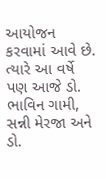આયોજન કરવામાં આવે છે. ત્યારે આ વર્ષે પણ આજે ડો. ભાવિન ગામી, સન્ની મેરજા અને ડો.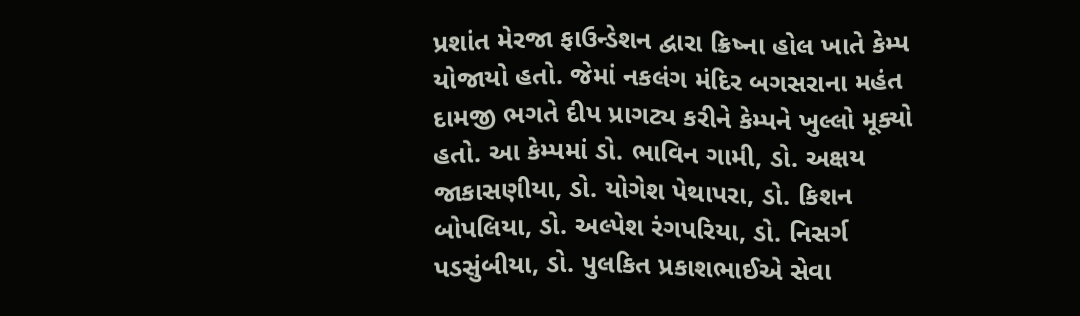પ્રશાંત મેરજા ફાઉન્ડેશન દ્વારા ક્રિષ્ના હોલ ખાતે કેમ્પ યોજાયો હતો. જેમાં નકલંગ મંદિર બગસરાના મહંત દામજી ભગતે દીપ પ્રાગટ્ય કરીને કેમ્પને ખુલ્લો મૂક્યો હતો. આ કેમ્પમાં ડો. ભાવિન ગામી, ડો. અક્ષય જાકાસણીયા, ડો. યોગેશ પેથાપરા, ડો. કિશન બોપલિયા, ડો. અલ્પેશ રંગપરિયા, ડો. નિસર્ગ પડસુંબીયા, ડો. પુલકિત પ્રકાશભાઈએ સેવા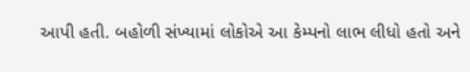આપી હતી. બહોળી સંખ્યામાં લોકોએ આ કેમ્પનો લાભ લીધો હતો અને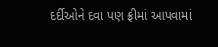દર્દીઓને દવા પણ ફ્રીમાં આપવામાં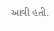આવી હતી.